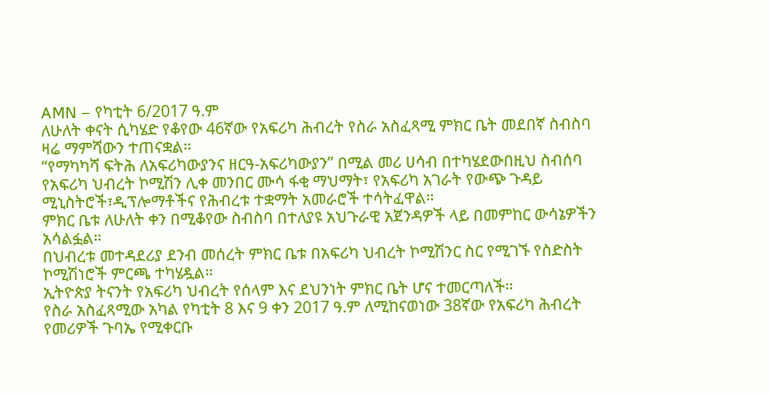AMN – የካቲት 6/2017 ዓ.ም
ለሁለት ቀናት ሲካሄድ የቆየው 46ኛው የአፍሪካ ሕብረት የስራ አስፈጻሚ ምክር ቤት መደበኛ ስብስባ ዛሬ ማምሻውን ተጠናቋል።
“የማካካሻ ፍትሕ ለአፍሪካውያንና ዘርዓ-አፍሪካውያን” በሚል መሪ ሀሳብ በተካሄደውበዚህ ስብሰባ የአፍሪካ ህብረት ኮሚሽን ሊቀ መንበር ሙሳ ፋቂ ማህማት፣ የአፍሪካ አገራት የውጭ ጉዳይ ሚኒስትሮች፣ዲፕሎማቶችና የሕብረቱ ተቋማት አመራሮች ተሳትፈዋል።
ምክር ቤቱ ለሁለት ቀን በሚቆየው ስብስባ በተለያዩ አህጉራዊ አጀንዳዎች ላይ በመምከር ውሳኔዎችን አሳልፏል።
በህብረቱ መተዳደሪያ ደንብ መሰረት ምክር ቤቱ በአፍሪካ ህብረት ኮሚሽንር ስር የሚገኙ የስድስት ኮሚሽነሮች ምርጫ ተካሄዷል።
ኢትዮጵያ ትናንት የአፍሪካ ህብረት የሰላም እና ደህንነት ምክር ቤት ሆና ተመርጣለች።
የስራ አስፈጻሚው አካል የካቲት 8 እና 9 ቀን 2017 ዓ.ም ለሚከናወነው 38ኛው የአፍሪካ ሕብረት የመሪዎች ጉባኤ የሚቀርቡ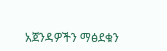አጀንዳዎችን ማፅደቁን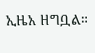ኢዜአ ዘግቧል።